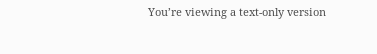You’re viewing a text-only version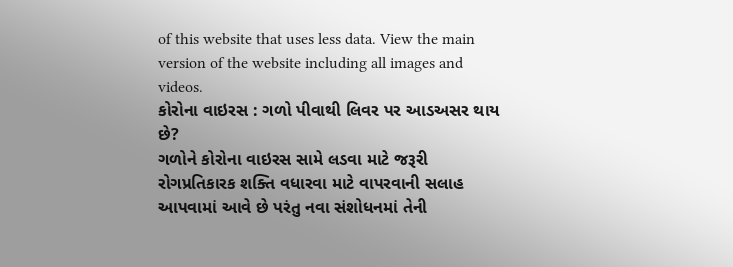of this website that uses less data. View the main version of the website including all images and videos.
કોરોના વાઇરસ : ગળો પીવાથી લિવર પર આડઅસર થાય છે?
ગળોને કોરોના વાઇરસ સામે લડવા માટે જરૂરી રોગપ્રતિકારક શક્તિ વધારવા માટે વાપરવાની સલાહ આપવામાં આવે છે પરંતુ નવા સંશોધનમાં તેની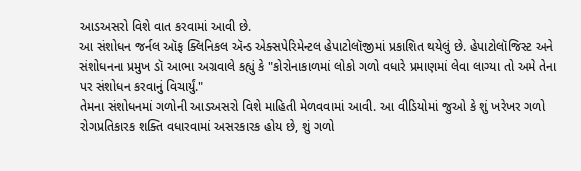આડઅસરો વિશે વાત કરવામાં આવી છે.
આ સંશોધન જર્નલ ઑફ ક્લિનિકલ ઍન્ડ એક્સપેરિમેન્ટલ હેપાટોલૉજીમાં પ્રકાશિત થયેલું છે. હેપાટોલૉજિસ્ટ અને સંશોધનના પ્રમુખ ડૉ આભા અગ્રવાલે કહ્યું કે "કોરોનાકાળમાં લોકો ગળો વધારે પ્રમાણમાં લેવા લાગ્યા તો અમે તેના પર સંશોધન કરવાનું વિચાર્યું."
તેમના સંશોધનમાં ગળોની આડઅસરો વિશે માહિતી મેળવવામાં આવી. આ વીડિયોમાં જુઓ કે શું ખરેખર ગળો રોગપ્રતિકારક શક્તિ વધારવામાં અસરકારક હોય છે, શું ગળો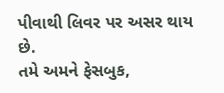પીવાથી લિવર પર અસર થાય છે.
તમે અમને ફેસબુક,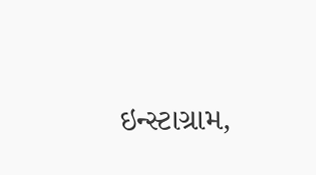ઇન્સ્ટાગ્રામ,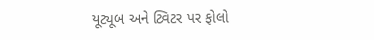યૂટ્યૂબ અને ટ્વિટર પર ફોલો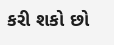કરી શકો છો